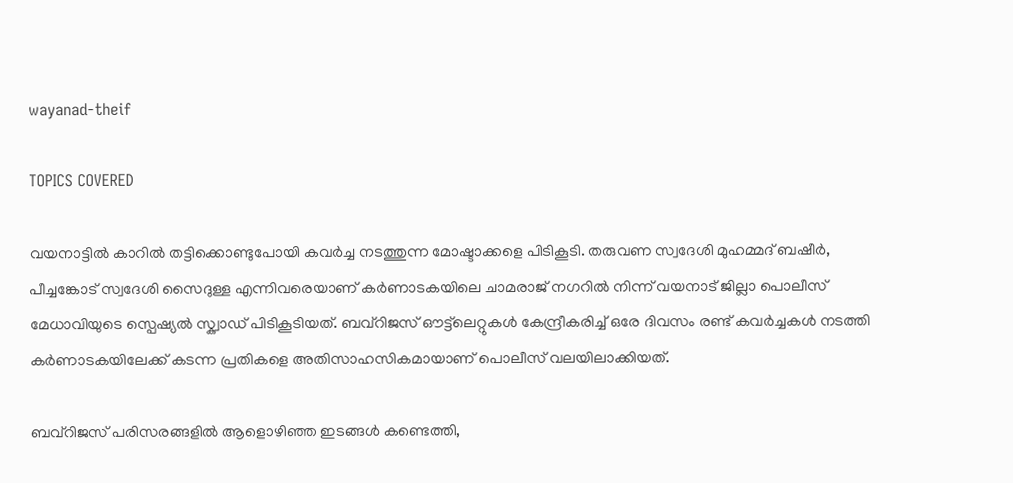wayanad-theif

TOPICS COVERED

വയനാട്ടിൽ കാറിൽ തട്ടിക്കൊണ്ടുപോയി കവർച്ച നടത്തുന്ന മോഷ്ടാക്കളെ പിടികൂടി. തരുവണ സ്വദേശി മുഹമ്മദ് ബഷീർ, പീച്ചങ്കോട് സ്വദേശി സൈദുള്ള എന്നിവരെയാണ് കർണാടകയിലെ ചാമരാജ് നഗറിൽ നിന്ന് വയനാട് ജില്ലാ പൊലീസ് മേധാവിയുടെ സ്പെഷ്യൽ സ്ക്വാഡ് പിടികൂടിയത്. ബവ്റിജസ് ഔട്ട്‌ലെറ്റുകൾ കേന്ദ്രീകരിച്ച് ഒരേ ദിവസം രണ്ട് കവർച്ചകൾ നടത്തി കർണാടകയിലേക്ക് കടന്ന പ്രതികളെ അതിസാഹസികമായാണ് പൊലീസ് വലയിലാക്കിയത്.

ബവ്റിജസ് പരിസരങ്ങളിൽ ആളൊഴിഞ്ഞ ഇടങ്ങൾ കണ്ടെത്തി,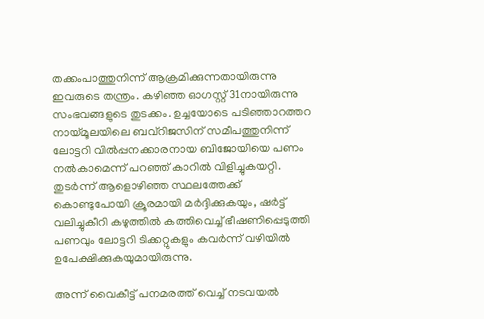തക്കംപാത്തുനിന്ന് ആക്രമിക്കുന്നതായിരുന്നു ഇവരുടെ തന്ത്രം. കഴിഞ്ഞ ഓഗസ്റ്റ് 31നായിരുന്നു സംഭവങ്ങളുടെ തുടക്കം. ഉച്ചയോടെ പടിഞ്ഞാറത്തറ നായ്മൂലയിലെ ബവ്റിജസിന് സമീപത്തുനിന്ന് ലോട്ടറി വിൽപ്പനക്കാരനായ ബിജോയിയെ പണം നൽകാമെന്ന് പറഞ്ഞ് കാറിൽ വിളിച്ചുകയറ്റി. തുടർന്ന് ആളൊഴിഞ്ഞ സ്ഥലത്തേക്ക് കൊണ്ടുപോയി ക്രൂരമായി മർദ്ദിക്കുകയും, ഷർട്ട് വലിച്ചുകീറി കഴുത്തിൽ കത്തിവെച്ച് ഭീഷണിപ്പെടുത്തി പണവും ലോട്ടറി ടിക്കറ്റുകളും കവർന്ന് വഴിയിൽ ഉപേക്ഷിക്കുകയുമായിരുന്നു.

അന്ന് വൈകീട്ട് പനമരത്ത് വെച്ച് നടവയൽ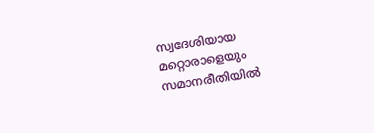സ്വദേശിയായ മറ്റൊരാളെയും സമാനരീതിയിൽ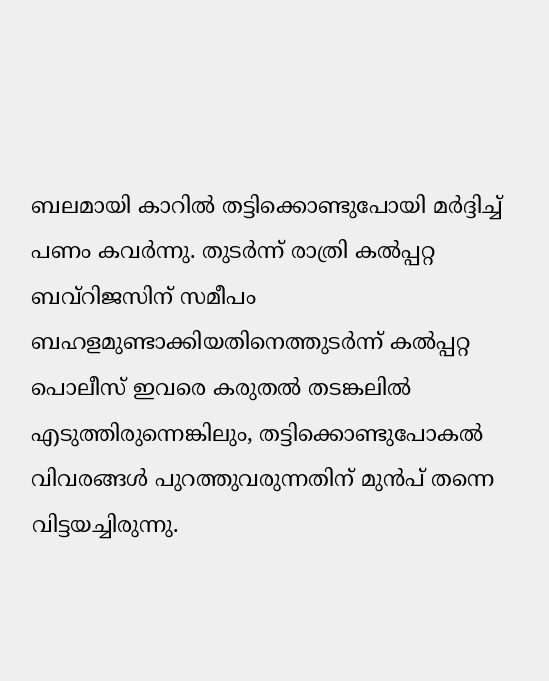ബലമായി കാറിൽ തട്ടിക്കൊണ്ടുപോയി മർദ്ദിച്ച് പണം കവർന്നു. തുടർന്ന് രാത്രി കൽപ്പറ്റ ബവ്റിജസിന് സമീപം ബഹളമുണ്ടാക്കിയതിനെത്തുടർന്ന് കൽപ്പറ്റ പൊലീസ് ഇവരെ കരുതൽ തടങ്കലിൽ എടുത്തിരുന്നെങ്കിലും, തട്ടിക്കൊണ്ടുപോകൽ വിവരങ്ങൾ പുറത്തുവരുന്നതിന് മുൻപ് തന്നെ വിട്ടയച്ചിരുന്നു.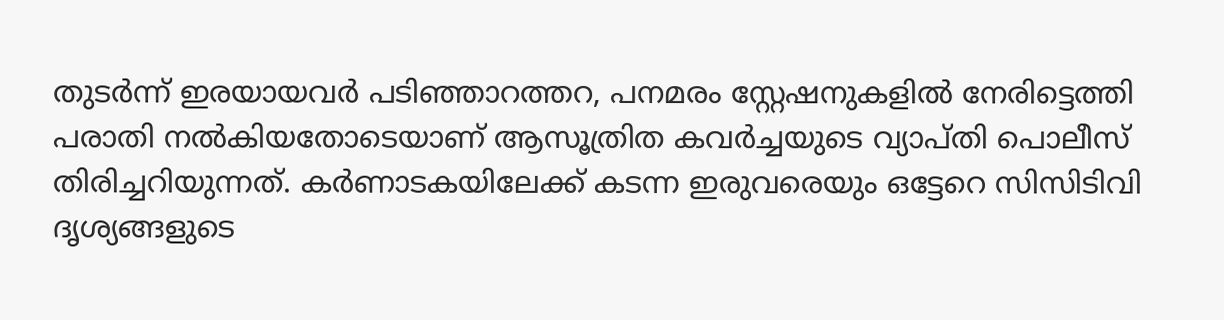തുടർന്ന് ഇരയായവർ പടിഞ്ഞാറത്തറ, പനമരം സ്റ്റേഷനുകളിൽ നേരിട്ടെത്തി പരാതി നൽകിയതോടെയാണ് ആസൂത്രിത കവർച്ചയുടെ വ്യാപ്തി പൊലീസ് തിരിച്ചറിയുന്നത്. കർണാടകയിലേക്ക് കടന്ന ഇരുവരെയും ഒട്ടേറെ സിസിടിവി ദൃശ്യങ്ങളുടെ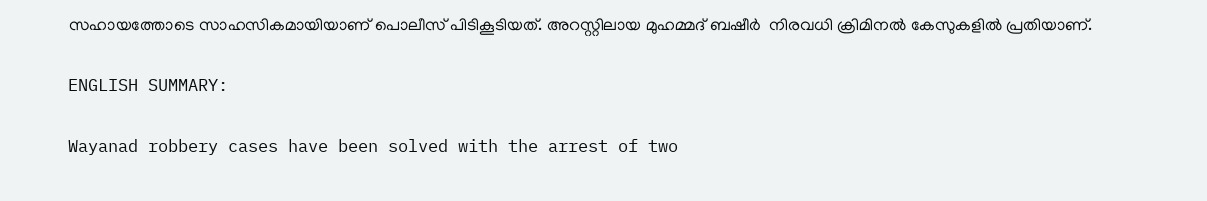സഹായത്തോടെ സാഹസികമായിയാണ് പൊലീസ് പിടികൂടിയത്. അറസ്റ്റിലായ മുഹമ്മദ് ബഷീർ  നിരവധി ക്രിമിനൽ കേസുകളിൽ പ്രതിയാണ്.

ENGLISH SUMMARY:

Wayanad robbery cases have been solved with the arrest of two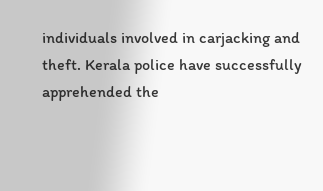individuals involved in carjacking and theft. Kerala police have successfully apprehended the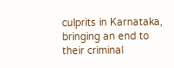culprits in Karnataka, bringing an end to their criminal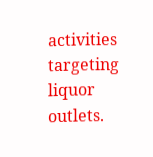activities targeting liquor outlets.